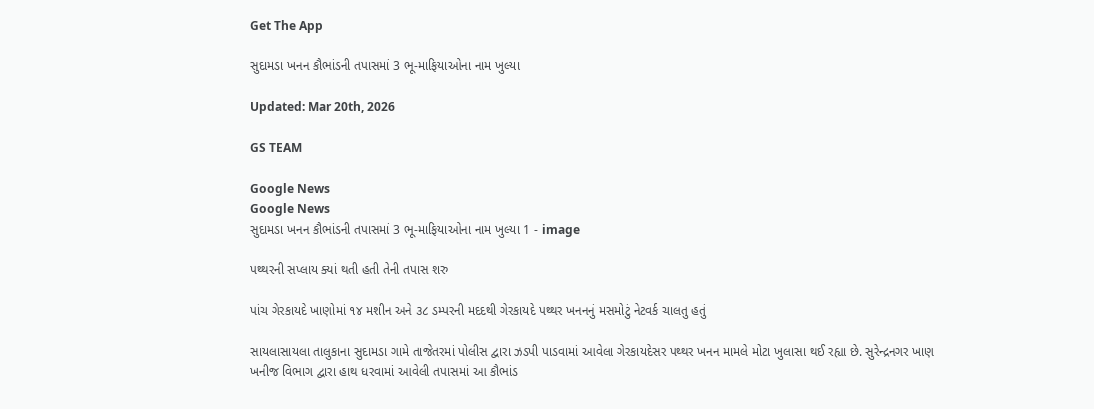Get The App

સુદામડા ખનન કૌભાંડની તપાસમાં 3 ભૂ-માફિયાઓના નામ ખુલ્યા

Updated: Mar 20th, 2026

GS TEAM

Google News
Google News
સુદામડા ખનન કૌભાંડની તપાસમાં 3 ભૂ-માફિયાઓના નામ ખુલ્યા 1 - image

પથ્થરની સપ્લાય ક્યાં થતી હતી તેની તપાસ શરુ

પાંચ ગેરકાયદે ખાણોમાં ૧૪ મશીન અને ૩૮ ડમ્પરની મદદથી ગેરકાયદે પથ્થર ખનનનું મસમોટું નેટવર્ક ચાલતુ હતું

સાયલાસાયલા તાલુકાના સુદામડા ગામે તાજેતરમાં પોલીસ દ્વારા ઝડપી પાડવામાં આવેલા ગેરકાયદેસર પથ્થર ખનન મામલે મોટા ખુલાસા થઈ રહ્યા છે. સુરેન્દ્રનગર ખાણ ખનીજ વિભાગ દ્વારા હાથ ધરવામાં આવેલી તપાસમાં આ કૌભાંડ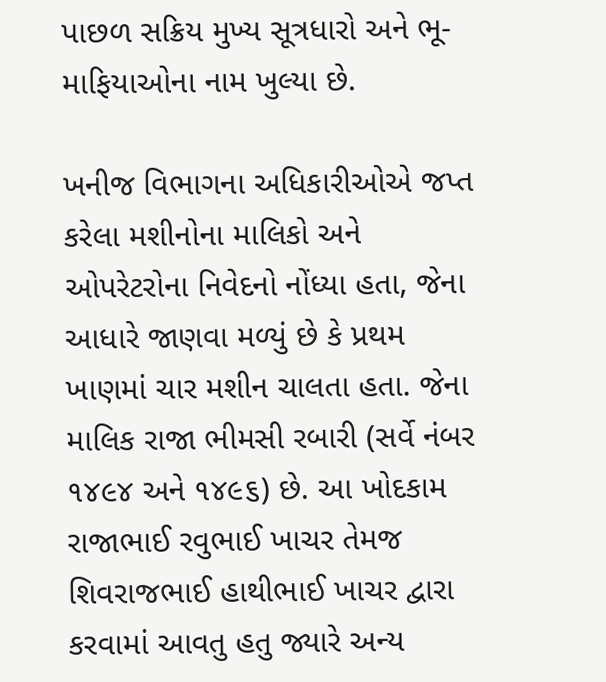પાછળ સક્રિય મુખ્ય સૂત્રધારો અને ભૂ-માફિયાઓના નામ ખુલ્યા છે.

ખનીજ વિભાગના અધિકારીઓએ જપ્ત કરેલા મશીનોના માલિકો અને ઓપરેટરોના નિવેદનો નોંધ્યા હતા, જેના આધારે જાણવા મળ્યું છે કે પ્રથમ ખાણમાં ચાર મશીન ચાલતા હતા. જેના માલિક રાજા ભીમસી રબારી (સર્વે નંબર ૧૪૯૪ અને ૧૪૯૬) છે. આ ખોદકામ રાજાભાઈ રવુભાઈ ખાચર તેમજ શિવરાજભાઈ હાથીભાઈ ખાચર દ્વારા કરવામાં આવતુ હતુ જ્યારે અન્ય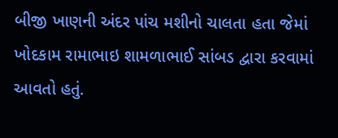બીજી ખાણની અંદર પાંચ મશીનો ચાલતા હતા જેમાં ખોદકામ રામાભાઇ શામળાભાઈ સાંબડ દ્વારા કરવામાં આવતો હતું.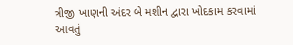ત્રીજી ખાણની અંદર બે મશીન દ્વારા ખોદકામ કરવામાં આવતું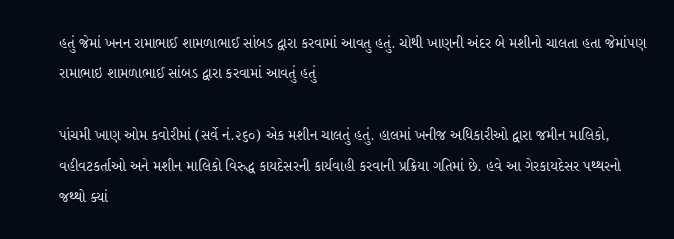હતું જેમાં ખનન રામાભાઈ શામળાભાઈ સાંબડ દ્વારા કરવામાં આવતુ હતું. ચોથી ખાણની અંદર બે મશીનો ચાલતા હતા જેમાંપણ રામાભાઇ શામળાભાઈ સાંબડ દ્વારા કરવામાં આવતું હતું

પાંચમી ખાણ ઓમ કવોરીમાં (સર્વે નં.૨૬૦) એક મશીન ચાલતું હતું. હાલમાં ખનીજ અધિકારીઓ દ્વારા જમીન માલિકો, વહીવટકર્તાઓ અને મશીન માલિકો વિરુદ્ધ કાયદેસરની કાર્યવાહી કરવાની પ્રક્રિયા ગતિમાં છે. હવે આ ગેરકાયદેસર પથ્થરનો જથ્થો ક્યાં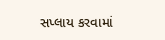સપ્લાય કરવામાં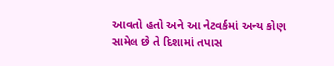આવતો હતો અને આ નેટવર્કમાં અન્ય કોણ સામેલ છે તે દિશામાં તપાસ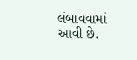લંબાવવામાં આવી છે.